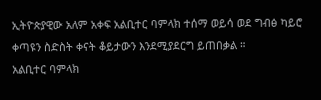ኢትዮጵያዊው አለም አቀፍ አልቢተር ባምላክ ተሰማ ወይሳ ወደ ግብፅ ካይሮ ቀጣዩን ስድስት ቀናት ቆይታውን እንደሚያደርግ ይጠበቃል ።
አልቢተር ባምላክ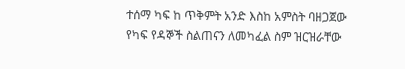ተሰማ ካፍ ከ ጥቅምት አንድ እስከ አምስት ባዘጋጀው የካፍ የዳኞች ስልጠናን ለመካፈል ስም ዝርዝራቸው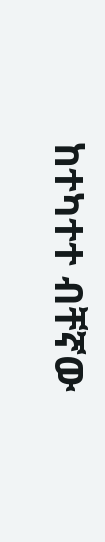ከተካተተ ብቸኛው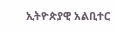ኢትዮጵያዊ አልቢተር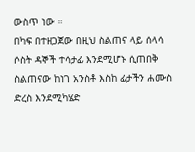ውስጥ ነው ።
በካፍ በተዘጋጀው በዚህ ስልጠና ላይ ሰላሳ ሶስት ዳኞች ተሳታፊ እንደሚሆኑ ሲጠበቅ ስልጠናው ከነገ አንስቶ እስከ ፊታችን ሐሙስ ድረስ እንደሚካሄድ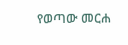የወጣው መርሐ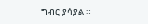ግብር ያሳያል ።